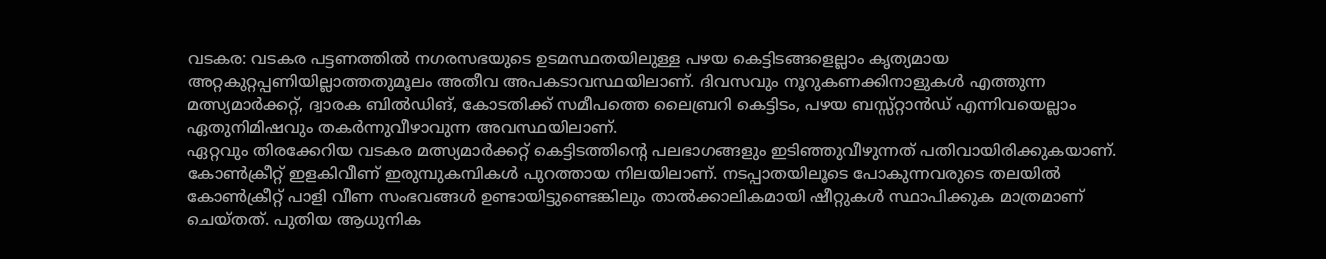വടകര: വടകര പട്ടണത്തിൽ നഗരസഭയുടെ ഉടമസ്ഥതയിലുള്ള പഴയ കെട്ടിടങ്ങളെല്ലാം കൃത്യമായ അറ്റകുറ്റപ്പണിയില്ലാത്തതുമൂലം അതീവ അപകടാവസ്ഥയിലാണ്. ദിവസവും നൂറുകണക്കിനാളുകൾ എത്തുന്ന മത്സ്യമാർക്കറ്റ്, ദ്വാരക ബിൽഡിങ്, കോടതിക്ക് സമീപത്തെ ലൈബ്രറി കെട്ടിടം, പഴയ ബസ്സ്റ്റാൻഡ് എന്നിവയെല്ലാം ഏതുനിമിഷവും തകർന്നുവീഴാവുന്ന അവസ്ഥയിലാണ്.
ഏറ്റവും തിരക്കേറിയ വടകര മത്സ്യമാർക്കറ്റ് കെട്ടിടത്തിന്റെ പലഭാഗങ്ങളും ഇടിഞ്ഞുവീഴുന്നത് പതിവായിരിക്കുകയാണ്. കോൺക്രീറ്റ് ഇളകിവീണ് ഇരുമ്പുകമ്പികൾ പുറത്തായ നിലയിലാണ്. നടപ്പാതയിലൂടെ പോകുന്നവരുടെ തലയിൽ കോൺക്രീറ്റ് പാളി വീണ സംഭവങ്ങൾ ഉണ്ടായിട്ടുണ്ടെങ്കിലും താൽക്കാലികമായി ഷീറ്റുകൾ സ്ഥാപിക്കുക മാത്രമാണ് ചെയ്തത്. പുതിയ ആധുനിക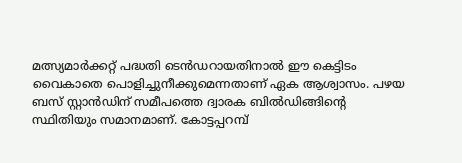മത്സ്യമാർക്കറ്റ് പദ്ധതി ടെൻഡറായതിനാൽ ഈ കെട്ടിടം വൈകാതെ പൊളിച്ചുനീക്കുമെന്നതാണ് ഏക ആശ്വാസം. പഴയ ബസ് സ്റ്റാൻഡിന് സമീപത്തെ ദ്വാരക ബിൽഡിങ്ങിന്റെ സ്ഥിതിയും സമാനമാണ്. കോട്ടപ്പറമ്പ്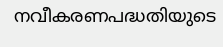നവീകരണപദ്ധതിയുടെ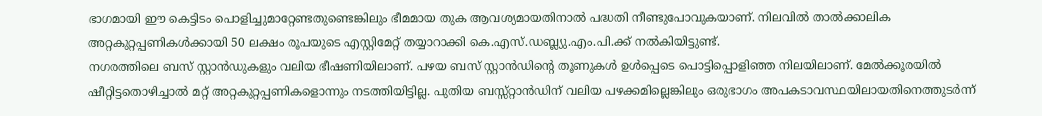ഭാഗമായി ഈ കെട്ടിടം പൊളിച്ചുമാറ്റേണ്ടതുണ്ടെങ്കിലും ഭീമമായ തുക ആവശ്യമായതിനാൽ പദ്ധതി നീണ്ടുപോവുകയാണ്. നിലവിൽ താൽക്കാലിക അറ്റകുറ്റപ്പണികൾക്കായി 50 ലക്ഷം രൂപയുടെ എസ്റ്റിമേറ്റ് തയ്യാറാക്കി കെ.എസ്.ഡബ്ല്യു.എം.പി.ക്ക് നൽകിയിട്ടുണ്ട്.
നഗരത്തിലെ ബസ് സ്റ്റാൻഡുകളും വലിയ ഭീഷണിയിലാണ്. പഴയ ബസ് സ്റ്റാൻഡിന്റെ തൂണുകൾ ഉൾപ്പെടെ പൊട്ടിപ്പൊളിഞ്ഞ നിലയിലാണ്. മേൽക്കൂരയിൽ ഷീറ്റിട്ടതൊഴിച്ചാൽ മറ്റ് അറ്റകുറ്റപ്പണികളൊന്നും നടത്തിയിട്ടില്ല. പുതിയ ബസ്സ്റ്റാൻഡിന് വലിയ പഴക്കമില്ലെങ്കിലും ഒരുഭാഗം അപകടാവസ്ഥയിലായതിനെത്തുടർന്ന്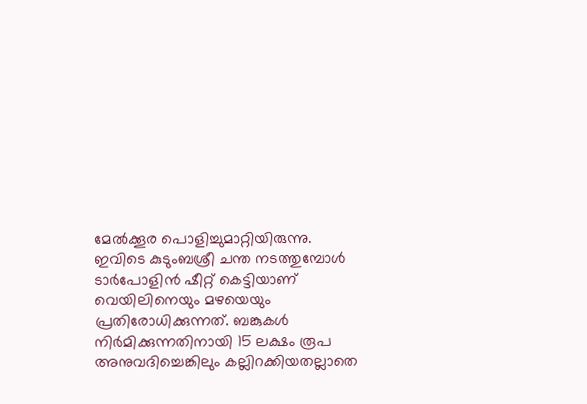മേൽക്കൂര പൊളിച്ചുമാറ്റിയിരുന്നു. ഇവിടെ കുടുംബശ്രീ ചന്ത നടത്തുമ്പോൾ ടാർപോളിൻ ഷീറ്റ് കെട്ടിയാണ് വെയിലിനെയും മഴയെയും പ്രതിരോധിക്കുന്നത്. ബങ്കുകൾ നിർമിക്കുന്നതിനായി 15 ലക്ഷം രൂപ അനുവദിച്ചെങ്കിലും കല്ലിറക്കിയതല്ലാതെ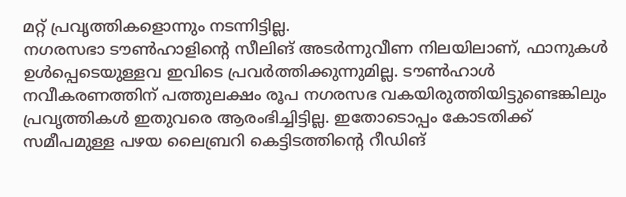മറ്റ് പ്രവൃത്തികളൊന്നും നടന്നിട്ടില്ല.
നഗരസഭാ ടൗൺഹാളിന്റെ സീലിങ് അടർന്നുവീണ നിലയിലാണ്, ഫാനുകൾ ഉൾപ്പെടെയുള്ളവ ഇവിടെ പ്രവർത്തിക്കുന്നുമില്ല. ടൗൺഹാൾ നവീകരണത്തിന് പത്തുലക്ഷം രൂപ നഗരസഭ വകയിരുത്തിയിട്ടുണ്ടെങ്കിലും പ്രവൃത്തികൾ ഇതുവരെ ആരംഭിച്ചിട്ടില്ല. ഇതോടൊപ്പം കോടതിക്ക് സമീപമുള്ള പഴയ ലൈബ്രറി കെട്ടിടത്തിന്റെ റീഡിങ്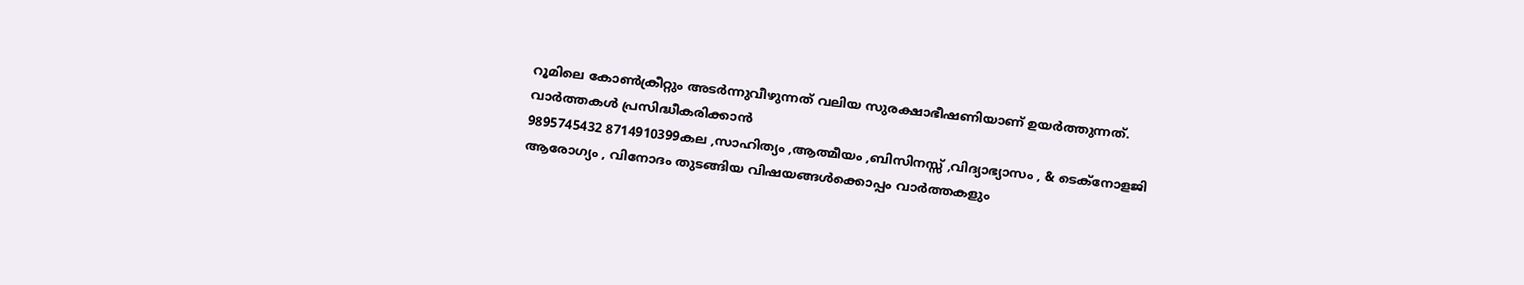റൂമിലെ കോൺക്രീറ്റും അടർന്നുവീഴുന്നത് വലിയ സുരക്ഷാഭീഷണിയാണ് ഉയർത്തുന്നത്.
വാർത്തകൾ പ്രസിദ്ധീകരിക്കാൻ
9895745432 8714910399കല ,സാഹിത്യം ,ആത്മീയം ,ബിസിനസ്സ് ,വിദ്യാഭ്യാസം , & ടെക്നോളജി ആരോഗ്യം , വിനോദം തുടങ്ങിയ വിഷയങ്ങൾക്കൊപ്പം വാർത്തകളും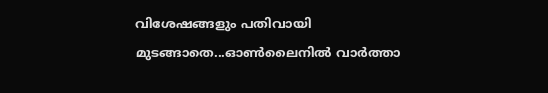വിശേഷങ്ങളും പതിവായി മുടങ്ങാതെ...ഓൺലൈനിൽ വാർത്താ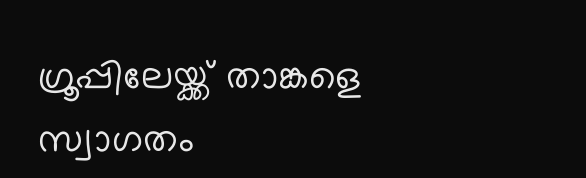ഗ്രൂപ്പിലേയ്ക്ക് താങ്കളെ സ്വാഗതം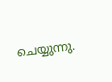ചെയ്യുന്നു.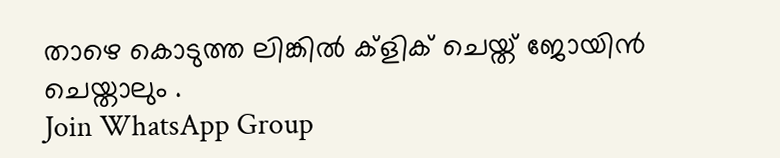താഴെ കൊടുത്ത ലിങ്കിൽ ക്ളിക് ചെയ്ത് ജോയിൻ ചെയ്താലും .
Join WhatsApp Group